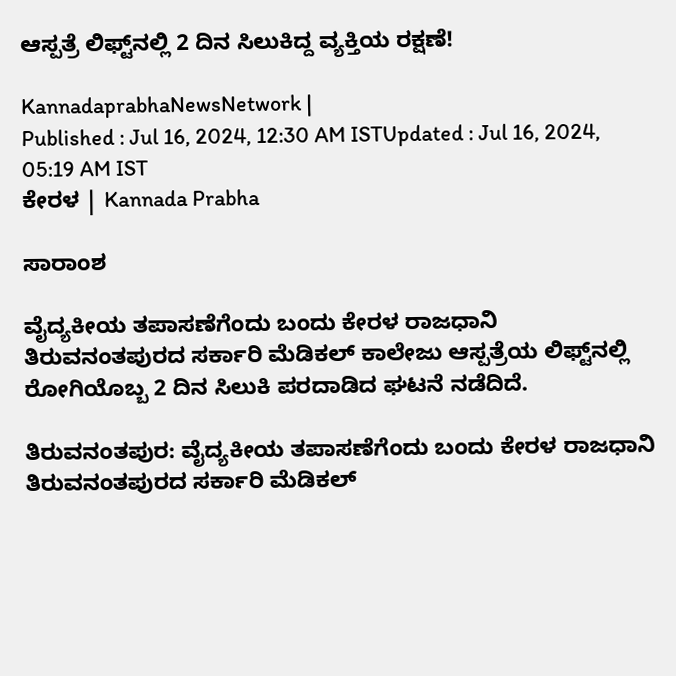ಆಸ್ಪತ್ರೆ ಲಿಫ್ಟ್‌ನಲ್ಲಿ 2 ದಿನ ಸಿಲುಕಿದ್ದ ವ್ಯಕ್ತಿಯ ರಕ್ಷಣೆ!

KannadaprabhaNewsNetwork |
Published : Jul 16, 2024, 12:30 AM ISTUpdated : Jul 16, 2024, 05:19 AM IST
ಕೇರಳ | Kannada Prabha

ಸಾರಾಂಶ

ವೈದ್ಯಕೀಯ ತಪಾಸಣೆಗೆಂದು ಬಂದು ಕೇರಳ ರಾಜಧಾನಿ ತಿರುವನಂತಪುರದ ಸರ್ಕಾರಿ ಮೆಡಿಕಲ್‌ ಕಾಲೇಜು ಆಸ್ಪತ್ರೆಯ ಲಿಫ್ಟ್‌ನಲ್ಲಿ ರೋಗಿಯೊಬ್ಬ 2 ದಿನ ಸಿಲುಕಿ ಪರದಾಡಿದ ಘಟನೆ ನಡೆದಿದೆ.

ತಿರುವನಂತಪುರ: ವೈದ್ಯಕೀಯ ತಪಾಸಣೆಗೆಂದು ಬಂದು ಕೇರಳ ರಾಜಧಾನಿ ತಿರುವನಂತಪುರದ ಸರ್ಕಾರಿ ಮೆಡಿಕಲ್‌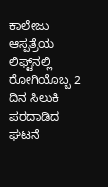ಕಾಲೇಜು ಆಸ್ಪತ್ರೆಯ ಲಿಫ್ಟ್‌ನಲ್ಲಿ ರೋಗಿಯೊಬ್ಬ 2 ದಿನ ಸಿಲುಕಿ ಪರದಾಡಿದ ಘಟನೆ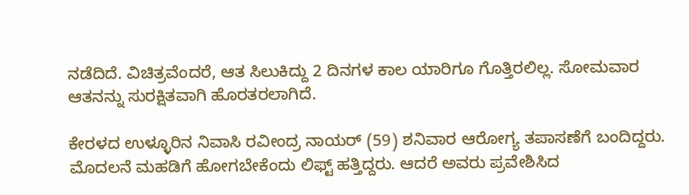ನಡೆದಿದೆ. ವಿಚಿತ್ರವೆಂದರೆ, ಆತ ಸಿಲುಕಿದ್ದು 2 ದಿನಗಳ ಕಾಲ ಯಾರಿಗೂ ಗೊತ್ತಿರಲಿಲ್ಲ. ಸೋಮವಾರ ಆತನನ್ನು ಸುರಕ್ಷಿತವಾಗಿ ಹೊರತರಲಾಗಿದೆ.

ಕೇರಳದ ಉಳ್ಳೂರಿನ ನಿವಾಸಿ ರವೀಂದ್ರ ನಾಯರ್ (59) ಶನಿವಾರ ಆರೋಗ್ಯ ತಪಾಸಣೆಗೆ ಬಂದಿದ್ದರು. ಮೊದಲನೆ ಮಹಡಿಗೆ ಹೋಗಬೇಕೆಂದು ಲಿಫ್ಟ್‌ ಹತ್ತಿದ್ದರು. ಆದರೆ ಅವರು ಪ್ರವೇಶಿಸಿದ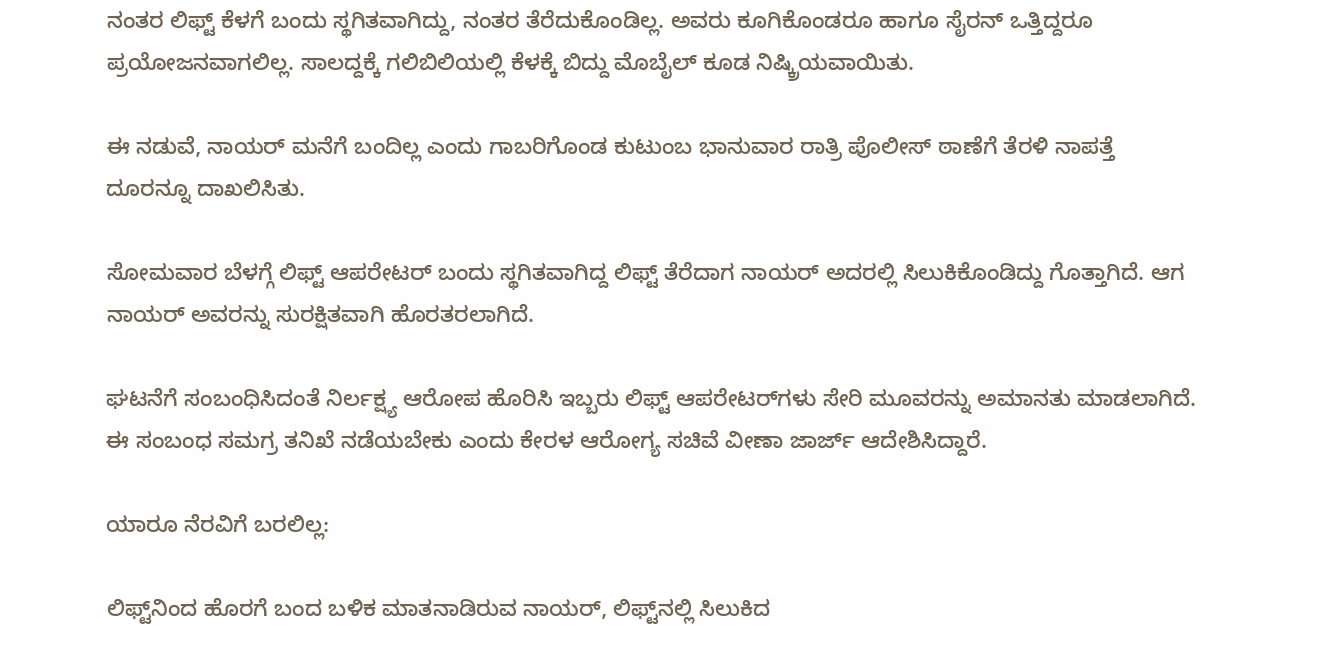ನಂತರ ಲಿಫ್ಟ್‌ ಕೆಳಗೆ ಬಂದು ಸ್ಥಗಿತವಾಗಿದ್ದು, ನಂತರ ತೆರೆದುಕೊಂಡಿಲ್ಲ. ಅವರು ಕೂಗಿಕೊಂಡರೂ ಹಾಗೂ ಸೈರನ್‌ ಒತ್ತಿದ್ದರೂ ಪ್ರಯೋಜನವಾಗಲಿಲ್ಲ. ಸಾಲದ್ದಕ್ಕೆ ಗಲಿಬಿಲಿಯಲ್ಲಿ ಕೆಳಕ್ಕೆ ಬಿದ್ದು ಮೊಬೈಲ್‌ ಕೂಡ ನಿಷ್ಕ್ರಿಯವಾಯಿತು.

ಈ ನಡುವೆ, ನಾಯರ್‌ ಮನೆಗೆ ಬಂದಿಲ್ಲ ಎಂದು ಗಾಬರಿಗೊಂಡ ಕುಟುಂಬ ಭಾನುವಾರ ರಾತ್ರಿ ಪೊಲೀಸ್‌ ಠಾಣೆಗೆ ತೆರಳಿ ನಾಪತ್ತೆ ದೂರನ್ನೂ ದಾಖಲಿಸಿತು.

ಸೋಮವಾರ ಬೆಳಗ್ಗೆ ಲಿಫ್ಟ್‌ ಆಪರೇಟರ್ ಬಂದು ಸ್ಥಗಿತವಾಗಿದ್ದ ಲಿಫ್ಟ್‌ ತೆರೆದಾಗ ನಾಯರ್‌ ಅದರಲ್ಲಿ ಸಿಲುಕಿಕೊಂಡಿದ್ದು ಗೊತ್ತಾಗಿದೆ. ಆಗ ನಾಯರ್‌ ಅವರನ್ನು ಸುರಕ್ಷಿತವಾಗಿ ಹೊರತರಲಾಗಿದೆ.

ಘಟನೆಗೆ ಸಂಬಂಧಿಸಿದಂತೆ ನಿರ್ಲಕ್ಷ್ಯ ಆರೋಪ ಹೊರಿಸಿ ಇಬ್ಬರು ಲಿಫ್ಟ್‌ ಆಪರೇಟರ್‌ಗಳು ಸೇರಿ ಮೂವರನ್ನು ಅಮಾನತು ಮಾಡಲಾಗಿದೆ. ಈ ಸಂಬಂಧ ಸಮಗ್ರ ತನಿಖೆ ನಡೆಯಬೇಕು ಎಂದು ಕೇರಳ ಆರೋಗ್ಯ ಸಚಿವೆ ವೀಣಾ ಜಾರ್ಜ್‌ ಆದೇಶಿಸಿದ್ದಾರೆ.

ಯಾರೂ ನೆರವಿಗೆ ಬರಲಿಲ್ಲ:

ಲಿಫ್ಟ್‌ನಿಂದ ಹೊರಗೆ ಬಂದ ಬಳಿಕ ಮಾತನಾಡಿರುವ ನಾಯರ್‌, ಲಿಫ್ಟ್‌ನಲ್ಲಿ ಸಿಲುಕಿದ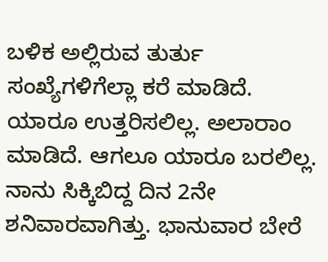ಬಳಿಕ ಅಲ್ಲಿರುವ ತುರ್ತು ಸಂಖ್ಯೆಗಳಿಗೆಲ್ಲಾ ಕರೆ ಮಾಡಿದೆ. ಯಾರೂ ಉತ್ತರಿಸಲಿಲ್ಲ. ಅಲಾರಾಂ ಮಾಡಿದೆ. ಆಗಲೂ ಯಾರೂ ಬರಲಿಲ್ಲ. ನಾನು ಸಿಕ್ಕಿಬಿದ್ದ ದಿನ 2ನೇ ಶನಿವಾರವಾಗಿತ್ತು. ಭಾನುವಾರ ಬೇರೆ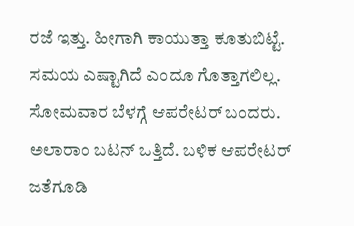ರಜೆ ಇತ್ತು. ಹೀಗಾಗಿ ಕಾಯುತ್ತಾ ಕೂತುಬಿಟ್ಟೆ. ಸಮಯ ಎಷ್ಟಾಗಿದೆ ಎಂದೂ ಗೊತ್ತಾಗಲಿಲ್ಲ. ಸೋಮವಾರ ಬೆಳಗ್ಗೆ ಆಪರೇಟರ್‌ ಬಂದರು. ಅಲಾರಾಂ ಬಟನ್‌ ಒತ್ತಿದೆ. ಬಳಿಕ ಆಪರೇಟರ್ ಜತೆಗೂಡಿ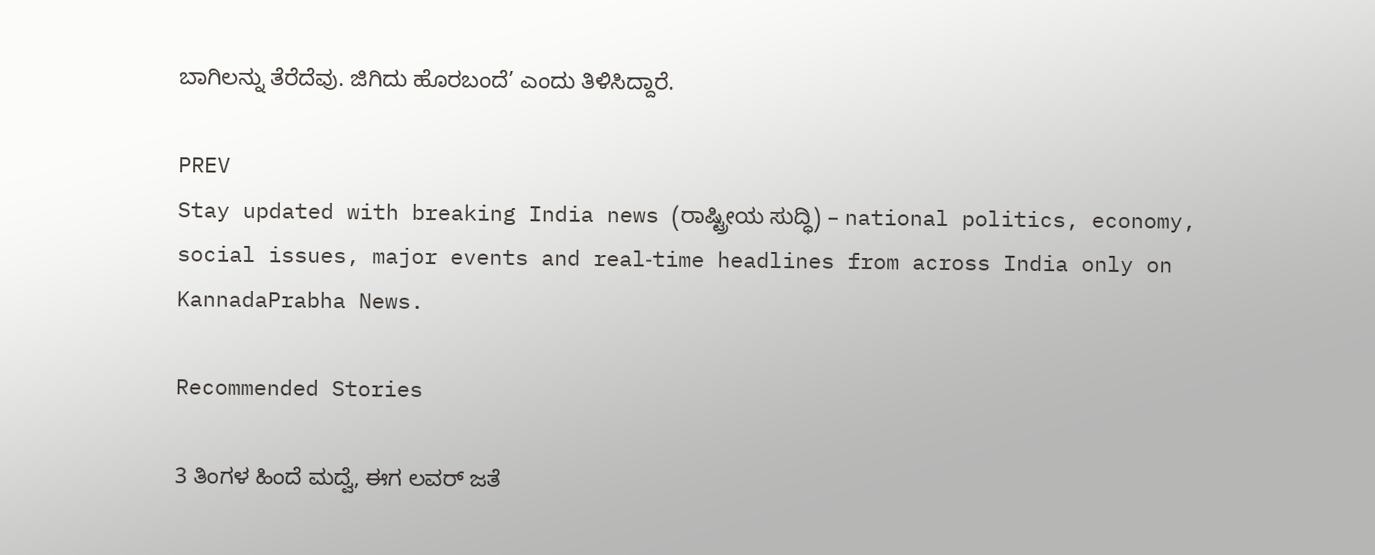ಬಾಗಿಲನ್ನು ತೆರೆದೆವು. ಜಿಗಿದು ಹೊರಬಂದೆ’ ಎಂದು ತಿಳಿಸಿದ್ದಾರೆ.

PREV
Stay updated with breaking India news (ರಾಷ್ಟ್ರೀಯ ಸುದ್ಧಿ) – national politics, economy, social issues, major events and real‑time headlines from across India only on KannadaPrabha News.

Recommended Stories

3 ತಿಂಗಳ ಹಿಂದೆ ಮದ್ವೆ, ಈಗ ಲವರ್‌ ಜತೆ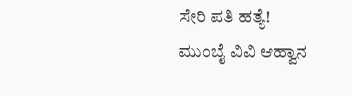ಸೇರಿ ಪತಿ ಹತ್ಯೆ!
ಮುಂಬೈ ವಿವಿ ಆಹ್ವಾನ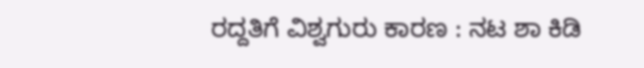ರದ್ದತಿಗೆ ವಿಶ್ವಗುರು ಕಾರಣ : ನಟ ಶಾ ಕಿಡಿ